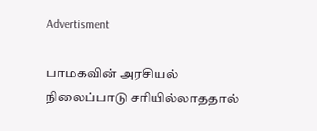Advertisment

பாமகவின் அரசியல் நிலைப்பாடு சரியில்லாததால்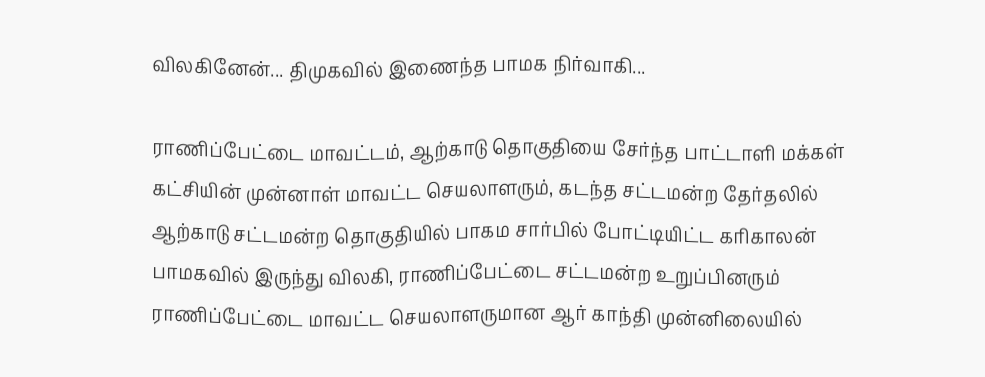விலகினேன்... திமுகவில் இணைந்த பாமக நிர்வாகி...

ராணிப்பேட்டை மாவட்டம், ஆற்காடு தொகுதியை சேர்ந்த பாட்டாளி மக்கள் கட்சியின் முன்னாள் மாவட்ட செயலாளரும், கடந்த சட்டமன்ற தேர்தலில் ஆற்காடு சட்டமன்ற தொகுதியில் பாகம சார்பில் போட்டியிட்ட கரிகாலன் பாமகவில் இருந்து விலகி, ராணிப்பேட்டை சட்டமன்ற உறுப்பினரும் ராணிப்பேட்டை மாவட்ட செயலாளருமான ஆர் காந்தி முன்னிலையில்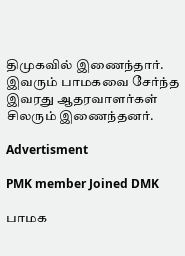திமுகவில் இணைந்தார். இவரும் பாமகவை சேர்ந்த இவரது ஆதரவாளர்கள் சிலரும் இணைந்தனர்.

Advertisment

PMK member Joined DMK

பாமக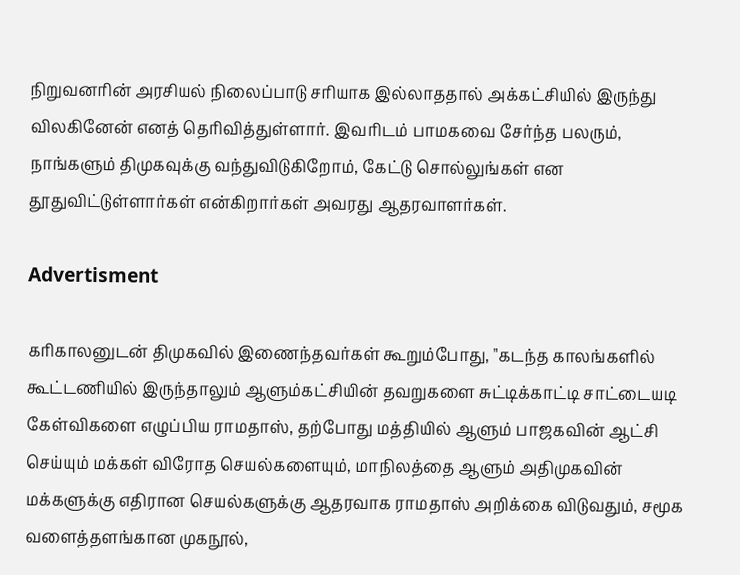நிறுவனரின் அரசியல் நிலைப்பாடு சரியாக இல்லாததால் அக்கட்சியில் இருந்து விலகினேன் எனத் தெரிவித்துள்ளார். இவரிடம் பாமகவை சேர்ந்த பலரும், நாங்களும் திமுகவுக்கு வந்துவிடுகிறோம், கேட்டு சொல்லுங்கள் என தூதுவிட்டுள்ளார்கள் என்கிறார்கள் அவரது ஆதரவாளர்கள்.

Advertisment

கரிகாலனுடன் திமுகவில் இணைந்தவர்கள் கூறும்போது, "கடந்த காலங்களில் கூட்டணியில் இருந்தாலும் ஆளும்கட்சியின் தவறுகளை சுட்டிக்காட்டி சாட்டையடி கேள்விகளை எழுப்பிய ராமதாஸ், தற்போது மத்தியில் ஆளும் பாஜகவின் ஆட்சி செய்யும் மக்கள் விரோத செயல்களையும், மாநிலத்தை ஆளும் அதிமுகவின் மக்களுக்கு எதிரான செயல்களுக்கு ஆதரவாக ராமதாஸ் அறிக்கை விடுவதும், சமூக வளைத்தளங்கான முகநூல்,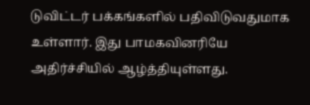டுவிட்டர் பக்கங்களில் பதிவிடுவதுமாக உள்ளார். இது பாமகவினரியே அதிர்ச்சியில் ஆழ்த்தியுள்ளது.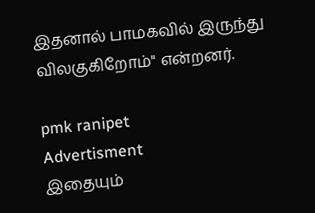இதனால் பாமகவில் இருந்து விலகுகிறோம்" என்றனர்.

pmk ranipet
Advertisment
இதையும்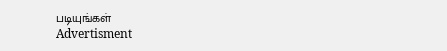படியுங்கள்
Advertisment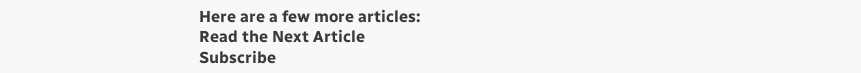Here are a few more articles:
Read the Next Article
Subscribe